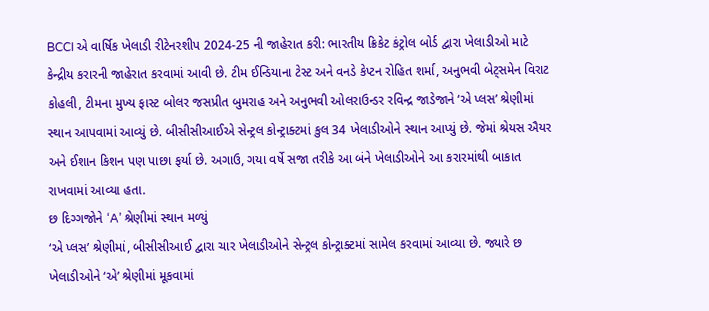BCCI એ વાર્ષિક ખેલાડી રીટેનરશીપ 2024-25 ની જાહેરાત કરી: ભારતીય ક્રિકેટ કંટ્રોલ બોર્ડ દ્વારા ખેલાડીઓ માટે કેન્દ્રીય કરારની જાહેરાત કરવામાં આવી છે. ટીમ ઈન્ડિયાના ટેસ્ટ અને વનડે કેપ્ટન રોહિત શર્મા, અનુભવી બેટ્સમેન વિરાટ કોહલી, ટીમના મુખ્ય ફાસ્ટ બોલર જસપ્રીત બુમરાહ અને અનુભવી ઓલરાઉન્ડર રવિન્દ્ર જાડેજાને ‘એ પ્લસ’ શ્રેણીમાં સ્થાન આપવામાં આવ્યું છે. બીસીસીઆઈએ સેન્ટ્રલ કોન્ટ્રાક્ટમાં કુલ 34 ખેલાડીઓને સ્થાન આપ્યું છે. જેમાં શ્રેયસ ઐયર અને ઈશાન કિશન પણ પાછા ફર્યા છે. અગાઉ, ગયા વર્ષે સજા તરીકે આ બંને ખેલાડીઓને આ કરારમાંથી બાકાત રાખવામાં આવ્યા હતા.
છ દિગ્ગજોને ‘A’ શ્રેણીમાં સ્થાન મળ્યું
‘એ પ્લસ’ શ્રેણીમાં, બીસીસીઆઈ દ્વારા ચાર ખેલાડીઓને સેન્ટ્રલ કોન્ટ્રાક્ટમાં સામેલ કરવામાં આવ્યા છે. જ્યારે છ ખેલાડીઓને ‘એ’ શ્રેણીમાં મૂકવામાં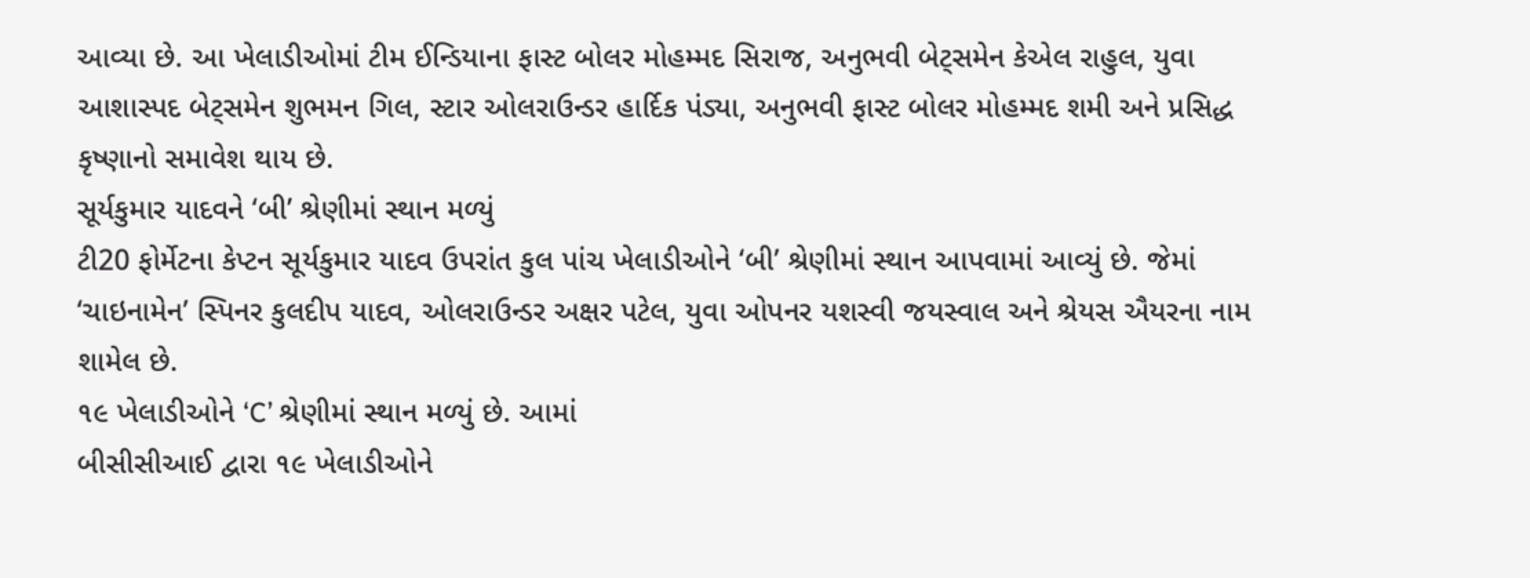આવ્યા છે. આ ખેલાડીઓમાં ટીમ ઈન્ડિયાના ફાસ્ટ બોલર મોહમ્મદ સિરાજ, અનુભવી બેટ્સમેન કેએલ રાહુલ, યુવા આશાસ્પદ બેટ્સમેન શુભમન ગિલ, સ્ટાર ઓલરાઉન્ડર હાર્દિક પંડ્યા, અનુભવી ફાસ્ટ બોલર મોહમ્મદ શમી અને પ્રસિદ્ધ કૃષ્ણાનો સમાવેશ થાય છે.
સૂર્યકુમાર યાદવને ‘બી’ શ્રેણીમાં સ્થાન મળ્યું
ટી20 ફોર્મેટના કેપ્ટન સૂર્યકુમાર યાદવ ઉપરાંત કુલ પાંચ ખેલાડીઓને ‘બી’ શ્રેણીમાં સ્થાન આપવામાં આવ્યું છે. જેમાં ‘ચાઇનામેન’ સ્પિનર કુલદીપ યાદવ, ઓલરાઉન્ડર અક્ષર પટેલ, યુવા ઓપનર યશસ્વી જયસ્વાલ અને શ્રેયસ ઐયરના નામ શામેલ છે.
૧૯ ખેલાડીઓને ‘C’ શ્રેણીમાં સ્થાન મળ્યું છે. આમાં
બીસીસીઆઈ દ્વારા ૧૯ ખેલાડીઓને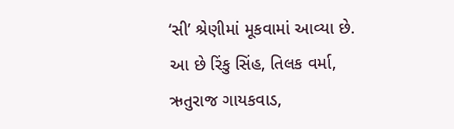‘સી’ શ્રેણીમાં મૂકવામાં આવ્યા છે. આ છે રિંકુ સિંહ, તિલક વર્મા, ઋતુરાજ ગાયકવાડ,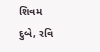શિવમ દુબે, રવિ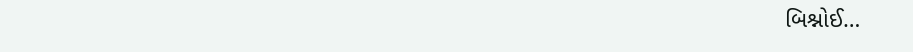બિશ્નોઈ…